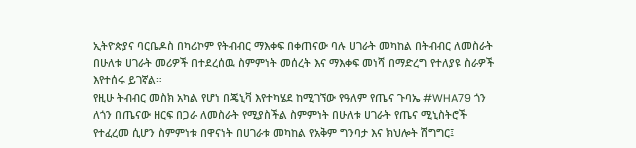ኢትዮጵያና ባርቤዶስ በካሪኮም የትብብር ማእቀፍ በቀጠናው ባሉ ሀገራት መካከል በትብብር ለመስራት በሁለቱ ሀገራት መሪዎች በተደረሰዉ ስምምነት መሰረት እና ማእቀፍ መነሻ በማድረግ የተለያዩ ስራዎች እየተሰሩ ይገኛል።
የዚሁ ትብብር መስክ አካል የሆነ በጄኒቫ እየተካሄደ ከሚገኘው የዓለም የጤና ጉባኤ #WHA79 ጎን ለጎን በጤናው ዘርፍ በጋራ ለመስራት የሚያስችል ስምምነት በሁለቱ ሀገራት የጤና ሚኒስትሮች የተፈረመ ሲሆን ስምምነቱ በዋናነት በሀገራቱ መካከል የአቅም ግንባታ እና ክህሎት ሽግግር፤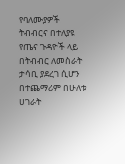የባለሙያዎች ትብብርና በተለያዩ የጤና ጉዳዮች ላይ በትብብር ለመስራት ታሳቢ ያደረገ ሲሆን በተጨማሪም በሁለቱ ሀገራት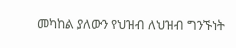መካከል ያለውን የህዝብ ለህዝብ ግንኙነት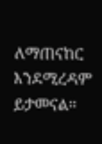ለማጠናከር እንደሚረዳም ይታመናል።